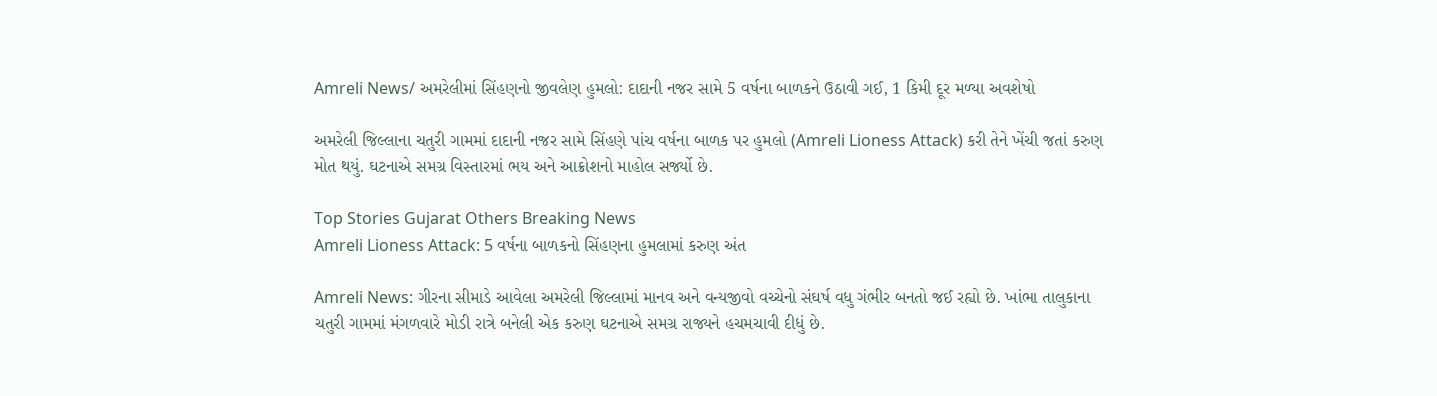Amreli News/ અમરેલીમાં સિંહણનો જીવલેણ હુમલો: દાદાની નજર સામે 5 વર્ષના બાળકને ઉઠાવી ગઈ, 1 કિમી દૂર મળ્યા અવશેષો

અમરેલી જિલ્લાના ચતુરી ગામમાં દાદાની નજર સામે સિંહણે પાંચ વર્ષના બાળક પર હુમલો (Amreli Lioness Attack) કરી તેને ખેંચી જતાં કરુણ મોત થયું. ઘટનાએ સમગ્ર વિસ્તારમાં ભય અને આક્રોશનો માહોલ સર્જ્યો છે.

Top Stories Gujarat Others Breaking News
Amreli Lioness Attack: 5 વર્ષના બાળકનો સિંહણના હુમલામાં કરુણ અંત

Amreli News: ગીરના સીમાડે આવેલા અમરેલી જિલ્લામાં માનવ અને વન્યજીવો વચ્ચેનો સંઘર્ષ વધુ ગંભીર બનતો જઈ રહ્યો છે. ખાંભા તાલુકાના ચતુરી ગામમાં મંગળવારે મોડી રાત્રે બનેલી એક કરુણ ઘટનાએ સમગ્ર રાજ્યને હચમચાવી દીધું છે.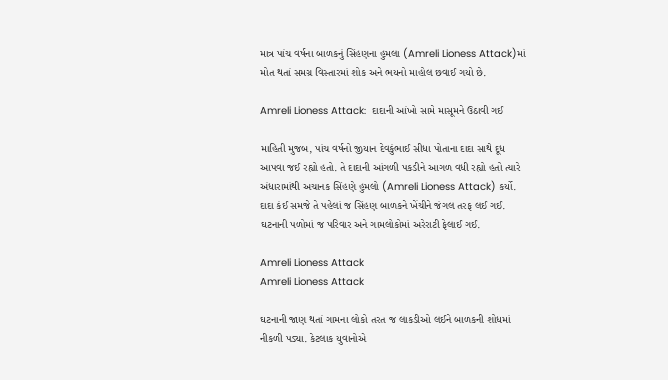માત્ર પાંચ વર્ષના બાળકનું સિંહણના હુમલા (Amreli Lioness Attack)માં મોત થતાં સમગ્ર વિસ્તારમાં શોક અને ભયનો માહોલ છવાઈ ગયો છે.

Amreli Lioness Attack:  દાદાની આંખો સામે માસૂમને ઉઠાવી ગઈ

માહિતી મુજબ, પાંચ વર્ષનો જીયાન દેવકુંભાઈ સીધા પોતાના દાદા સાથે દૂધ આપવા જઈ રહ્યો હતો. તે દાદાની આંગળી પકડીને આગળ વધી રહ્યો હતો ત્યારે અંધારામાંથી અચાનક સિંહણે હુમલો (Amreli Lioness Attack) કર્યો. દાદા કંઈ સમજે તે પહેલાં જ સિંહણ બાળકને ખેંચીને જંગલ તરફ લઈ ગઈ. ઘટનાની પળોમાં જ પરિવાર અને ગામલોકોમાં અરેરાટી ફેલાઈ ગઈ.

Amreli Lioness Attack
Amreli Lioness Attack

ઘટનાની જાણ થતાં ગામના લોકો તરત જ લાકડીઓ લઈને બાળકની શોધમાં નીકળી પડ્યા. કેટલાક યુવાનોએ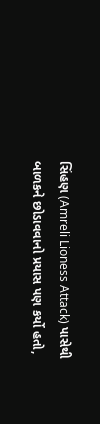સિંહણ (Amreli Lioness Attack) પાસેથી બાળકને છોડાવવાનો પ્રયાસ પણ કર્યો હતો,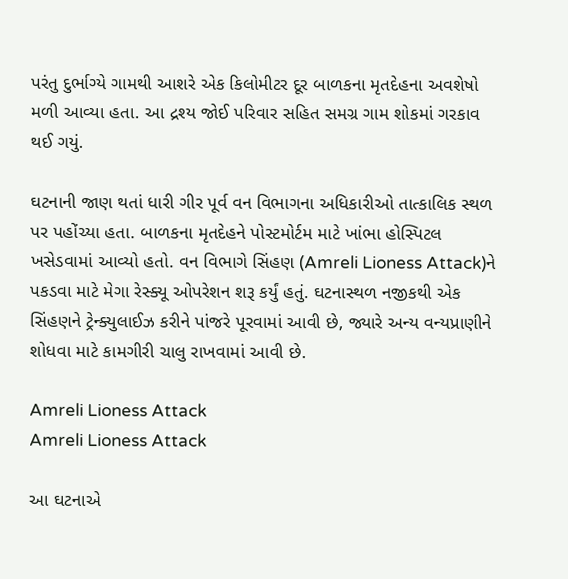પરંતુ દુર્ભાગ્યે ગામથી આશરે એક કિલોમીટર દૂર બાળકના મૃતદેહના અવશેષો મળી આવ્યા હતા. આ દ્રશ્ય જોઈ પરિવાર સહિત સમગ્ર ગામ શોકમાં ગરકાવ થઈ ગયું.

ઘટનાની જાણ થતાં ધારી ગીર પૂર્વ વન વિભાગના અધિકારીઓ તાત્કાલિક સ્થળ પર પહોંચ્યા હતા. બાળકના મૃતદેહને પોસ્ટમોર્ટમ માટે ખાંભા હોસ્પિટલ ખસેડવામાં આવ્યો હતો. વન વિભાગે સિંહણ (Amreli Lioness Attack)ને પકડવા માટે મેગા રેસ્ક્યૂ ઓપરેશન શરૂ કર્યું હતું. ઘટનાસ્થળ નજીકથી એક સિંહણને ટ્રેન્ક્યુલાઈઝ કરીને પાંજરે પૂરવામાં આવી છે, જ્યારે અન્ય વન્યપ્રાણીને શોધવા માટે કામગીરી ચાલુ રાખવામાં આવી છે.

Amreli Lioness Attack
Amreli Lioness Attack

આ ઘટનાએ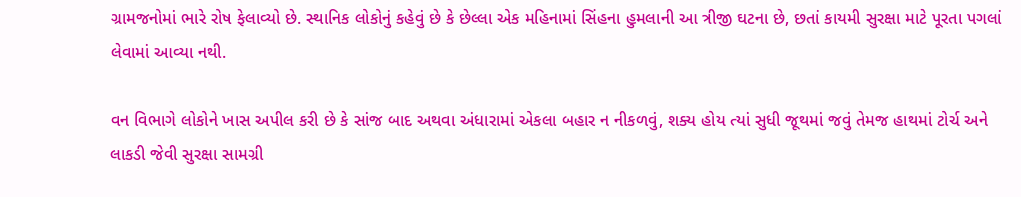ગ્રામજનોમાં ભારે રોષ ફેલાવ્યો છે. સ્થાનિક લોકોનું કહેવું છે કે છેલ્લા એક મહિનામાં સિંહના હુમલાની આ ત્રીજી ઘટના છે, છતાં કાયમી સુરક્ષા માટે પૂરતા પગલાં લેવામાં આવ્યા નથી.

વન વિભાગે લોકોને ખાસ અપીલ કરી છે કે સાંજ બાદ અથવા અંધારામાં એકલા બહાર ન નીકળવું, શક્ય હોય ત્યાં સુધી જૂથમાં જવું તેમજ હાથમાં ટોર્ચ અને લાકડી જેવી સુરક્ષા સામગ્રી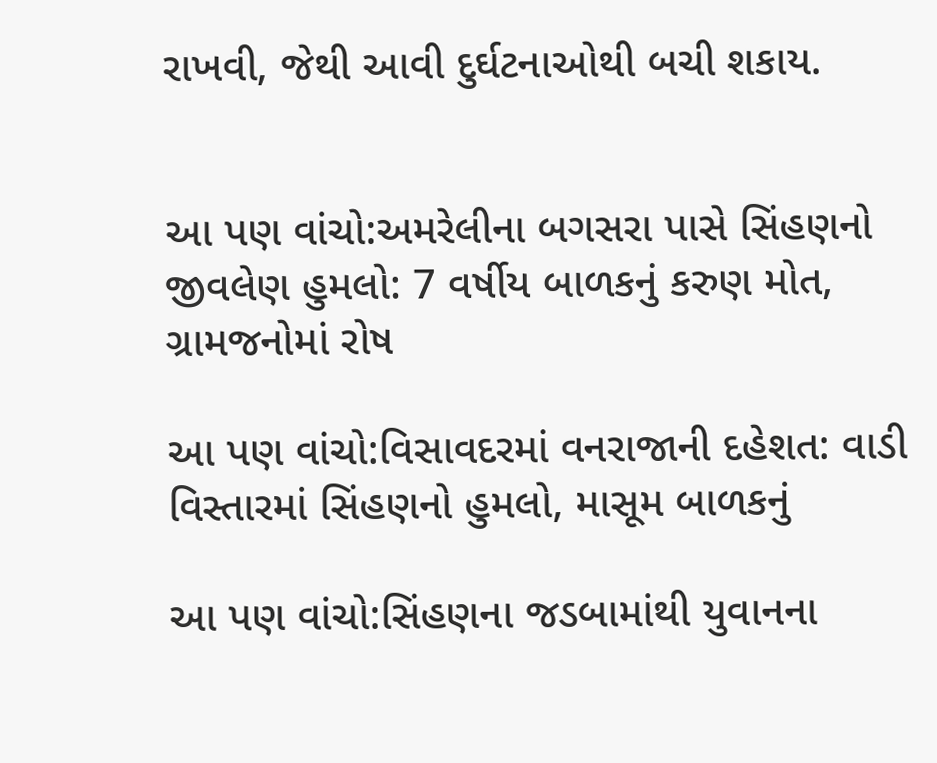રાખવી, જેથી આવી દુર્ઘટનાઓથી બચી શકાય.


આ પણ વાંચો:અમરેલીના બગસરા પાસે સિંહણનો જીવલેણ હુમલો: 7 વર્ષીય બાળકનું કરુણ મોત, ગ્રામજનોમાં રોષ

આ પણ વાંચો:વિસાવદરમાં વનરાજાની દહેશત: વાડી વિસ્તારમાં સિંહણનો હુમલો, માસૂમ બાળકનું

આ પણ વાંચો:સિંહણના જડબામાંથી યુવાનના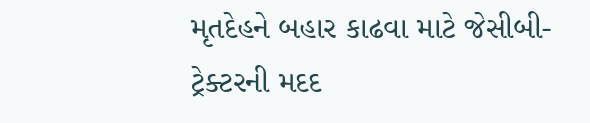મૃતદેહને બહાર કાઢવા માટે જેસીબી-ટ્રેક્ટરની મદદ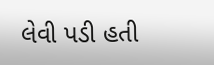લેવી પડી હતી